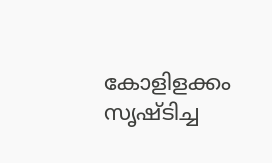കോളിളക്കം സൃഷ്ടിച്ച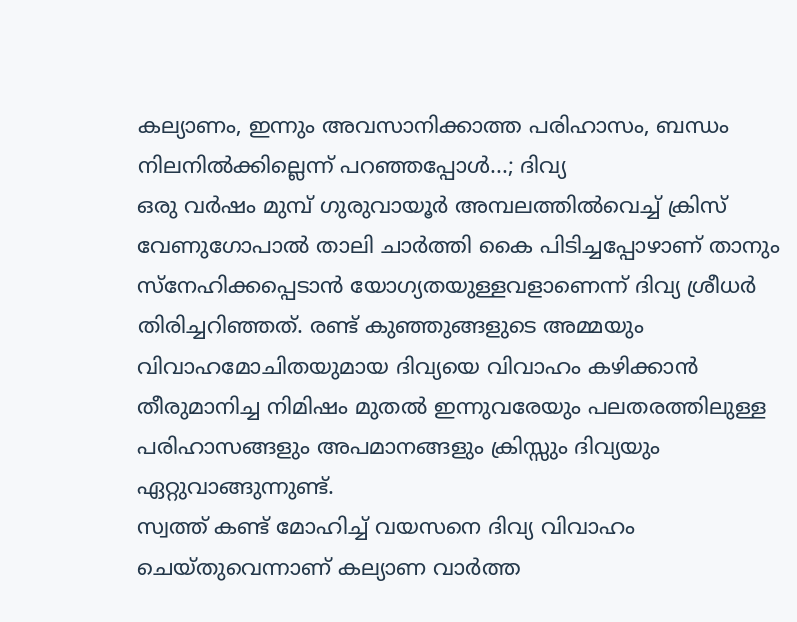കല്യാണം, ഇന്നും അവസാനിക്കാത്ത പരിഹാസം, ബന്ധം നിലനിൽക്കില്ലെന്ന് പറഞ്ഞപ്പോൾ...; ദിവ്യ
ഒരു വർഷം മുമ്പ് ഗുരുവായൂർ അമ്പലത്തിൽവെച്ച് ക്രിസ് വേണുഗോപാൽ താലി ചാർത്തി കൈ പിടിച്ചപ്പോഴാണ് താനും സ്നേഹിക്കപ്പെടാൻ യോഗ്യതയുള്ളവളാണെന്ന് ദിവ്യ ശ്രീധർ തിരിച്ചറിഞ്ഞത്. രണ്ട് കുഞ്ഞുങ്ങളുടെ അമ്മയും വിവാഹമോചിതയുമായ ദിവ്യയെ വിവാഹം കഴിക്കാൻ തീരുമാനിച്ച നിമിഷം മുതൽ ഇന്നുവരേയും പലതരത്തിലുള്ള പരിഹാസങ്ങളും അപമാനങ്ങളും ക്രിസ്സും ദിവ്യയും ഏറ്റുവാങ്ങുന്നുണ്ട്.
സ്വത്ത് കണ്ട് മോഹിച്ച് വയസനെ ദിവ്യ വിവാഹം ചെയ്തുവെന്നാണ് കല്യാണ വാർത്ത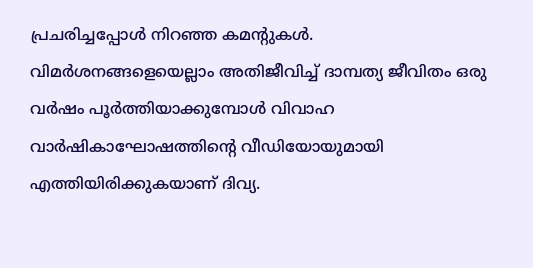പ്രചരിച്ചപ്പോൾ നിറഞ്ഞ കമന്റുകൾ. വിമർശനങ്ങളെയെല്ലാം അതിജീവിച്ച് ദാമ്പത്യ ജീവിതം ഒരു വർഷം പൂർത്തിയാക്കുമ്പോൾ വിവാഹ വാർഷികാഘോഷത്തിന്റെ വീഡിയോയുമായി എത്തിയിരിക്കുകയാണ് ദിവ്യ.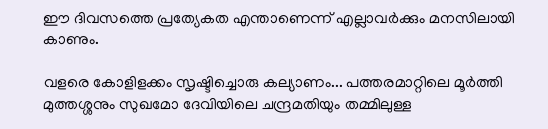ഈ ദിവസത്തെ പ്രത്യേകത എന്താണെന്ന് എല്ലാവർക്കും മനസിലായി കാണും.

വളരെ കോളിളക്കം സൃഷ്ടിച്ചൊരു കല്യാണം... പത്തരമാറ്റിലെ മൂർത്തി മുത്തശ്ശനും സുഖമോ ദേവിയിലെ ചന്ദ്രമതിയും തമ്മിലുള്ള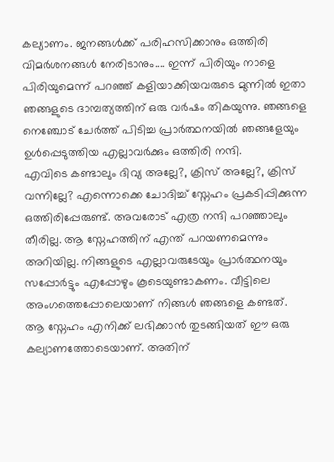കല്യാണം. ജനങ്ങൾക്ക് പരിഹസിക്കാനും ഒത്തിരി വിമർശനങ്ങൾ നേരിടാനും.... ഇന്ന് പിരിയും നാളെ പിരിയുമെന്ന് പറഞ്ഞ് കളിയാക്കിയവരുടെ മുന്നിൽ ഇതാ ഞങ്ങളുടെ ദാമ്പത്യത്തിന് ഒരു വർഷം തികയുന്നു. ഞങ്ങളെ നെഞ്ചോട് ചേർത്ത് പിടിച്ച പ്രാർത്ഥനയിൽ ഞങ്ങളേയും ഉൾപ്പെടുത്തിയ എല്ലാവർക്കും ഒത്തിരി നന്ദി.
എവിടെ കണ്ടാലും ദിവ്യ അല്ലേ?, ക്രിസ് അല്ലേ?, ക്രിസ് വന്നില്ലേ? എന്നൊക്കെ ചോദിച്ച് സ്നേഹം പ്രകടിപ്പിക്കുന്ന ഒത്തിരിപ്പേരുണ്ട്. അവരോട് എത്ര നന്ദി പറഞ്ഞാലും തീരില്ല. ആ സ്നേഹത്തിന് എന്ത് പറയണമെന്നും അറിയില്ല. നിങ്ങളുടെ എല്ലാവരുടേയും പ്രാർത്ഥനയും സപ്പോർട്ടും എപ്പോഴും കൂടെയുണ്ടാകണം. വീട്ടിലെ അംഗത്തെപ്പോലെയാണ് നിങ്ങൾ ഞങ്ങളെ കണ്ടത്.
ആ സ്നേഹം എനിക്ക് ലഭിക്കാൻ തുടങ്ങിയത് ഈ ഒരു കല്യാണത്തോടെയാണ്. അതിന്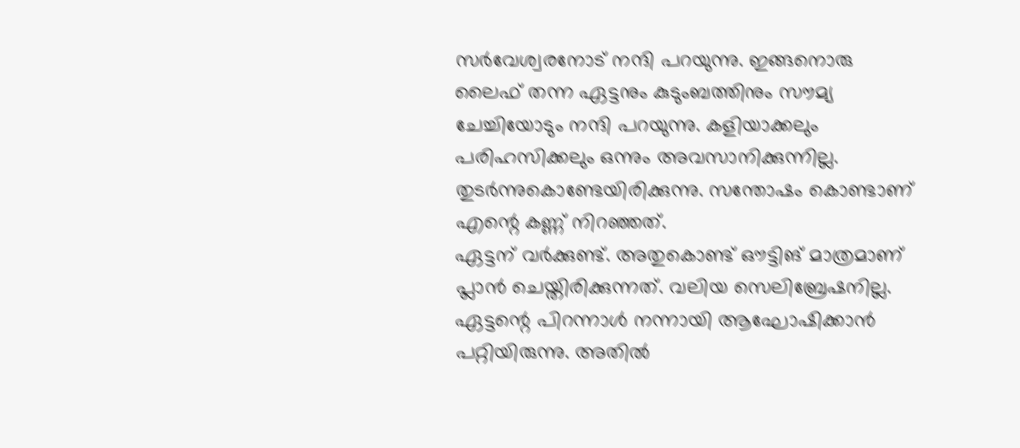സർവേശ്വരനോട് നന്ദി പറയുന്നു. ഇങ്ങനൊരു ലൈഫ് തന്ന ഏട്ടനും കുടുംബത്തിനും സൗമ്യ ചേച്ചിയോടും നന്ദി പറയുന്നു. കളിയാക്കലും പരിഹസിക്കലും ഒന്നും അവസാനിക്കുന്നില്ല. തുടർന്നുകൊണ്ടേയിരിക്കുന്നു. സന്തോഷം കൊണ്ടാണ് എന്റെ കണ്ണ് നിറഞ്ഞത്.
ഏട്ടന് വർക്കുണ്ട്. അതുകൊണ്ട് ഔട്ടിങ് മാത്രമാണ് പ്ലാൻ ചെയ്തിരിക്കുന്നത്. വലിയ സെലിബ്രേഷനില്ല. ഏട്ടന്റെ പിറന്നാൾ നന്നായി ആഘോഷിക്കാൻ പറ്റിയിരുന്നു. അതിൽ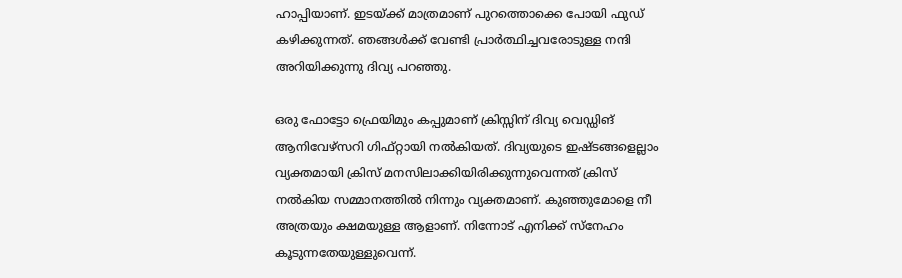ഹാപ്പിയാണ്. ഇടയ്ക്ക് മാത്രമാണ് പുറത്തൊക്കെ പോയി ഫുഡ് കഴിക്കുന്നത്. ഞങ്ങൾക്ക് വേണ്ടി പ്രാർത്ഥിച്ചവരോടുള്ള നന്ദി അറിയിക്കുന്നു ദിവ്യ പറഞ്ഞു.

ഒരു ഫോട്ടോ ഫ്രെയിമും കപ്പുമാണ് ക്രിസ്സിന് ദിവ്യ വെഡ്ഡിങ് ആനിവേഴ്സറി ഗിഫ്റ്റായി നൽകിയത്. ദിവ്യയുടെ ഇഷ്ടങ്ങളെല്ലാം വ്യക്തമായി ക്രിസ് മനസിലാക്കിയിരിക്കുന്നുവെന്നത് ക്രിസ് നൽകിയ സമ്മാനത്തിൽ നിന്നും വ്യക്തമാണ്. കുഞ്ഞുമോളെ നീ അത്രയും ക്ഷമയുള്ള ആളാണ്. നിന്നോട് എനിക്ക് സ്നേഹം കൂടുന്നതേയുള്ളുവെന്ന്.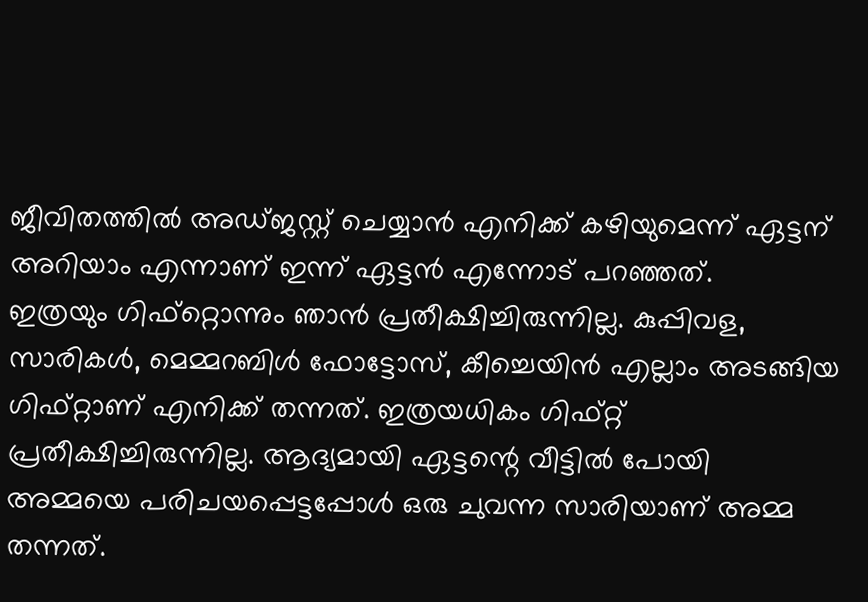ജീവിതത്തിൽ അഡ്ജസ്റ്റ് ചെയ്യാൻ എനിക്ക് കഴിയുമെന്ന് ഏട്ടന് അറിയാം എന്നാണ് ഇന്ന് ഏട്ടൻ എന്നോട് പറഞ്ഞത്.
ഇത്രയും ഗിഫ്റ്റൊന്നും ഞാൻ പ്രതീക്ഷിച്ചിരുന്നില്ല. കുപ്പിവള, സാരികൾ, മെമ്മറബിൾ ഫോട്ടോസ്, കീച്ചെയിൻ എല്ലാം അടങ്ങിയ ഗിഫ്റ്റാണ് എനിക്ക് തന്നത്. ഇത്രയധികം ഗിഫ്റ്റ് പ്രതീക്ഷിച്ചിരുന്നില്ല. ആദ്യമായി ഏട്ടന്റെ വീട്ടിൽ പോയി അമ്മയെ പരിചയപ്പെട്ടപ്പോൾ ഒരു ചുവന്ന സാരിയാണ് അമ്മ തന്നത്.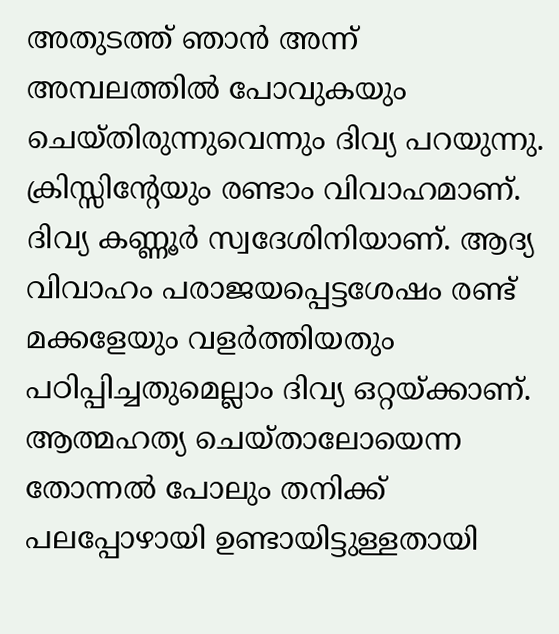അതുടത്ത് ഞാൻ അന്ന് അമ്പലത്തിൽ പോവുകയും ചെയ്തിരുന്നുവെന്നും ദിവ്യ പറയുന്നു.
ക്രിസ്സിന്റേയും രണ്ടാം വിവാഹമാണ്. ദിവ്യ കണ്ണൂർ സ്വദേശിനിയാണ്. ആദ്യ വിവാഹം പരാജയപ്പെട്ടശേഷം രണ്ട് മക്കളേയും വളർത്തിയതും പഠിപ്പിച്ചതുമെല്ലാം ദിവ്യ ഒറ്റയ്ക്കാണ്. ആത്മഹത്യ ചെയ്താലോയെന്ന തോന്നൽ പോലും തനിക്ക് പലപ്പോഴായി ഉണ്ടായിട്ടുള്ളതായി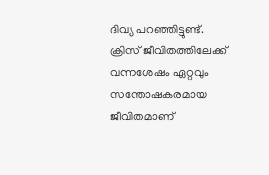ദിവ്യ പറഞ്ഞിട്ടുണ്ട്. ക്രിസ് ജീവിതത്തിലേക്ക് വന്നശേഷം ഏറ്റവും സന്തോഷകരമായ ജീവിതമാണ്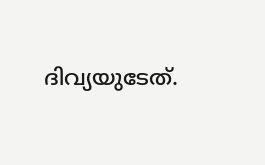ദിവ്യയുടേത്.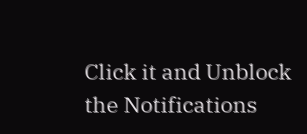Click it and Unblock the Notifications